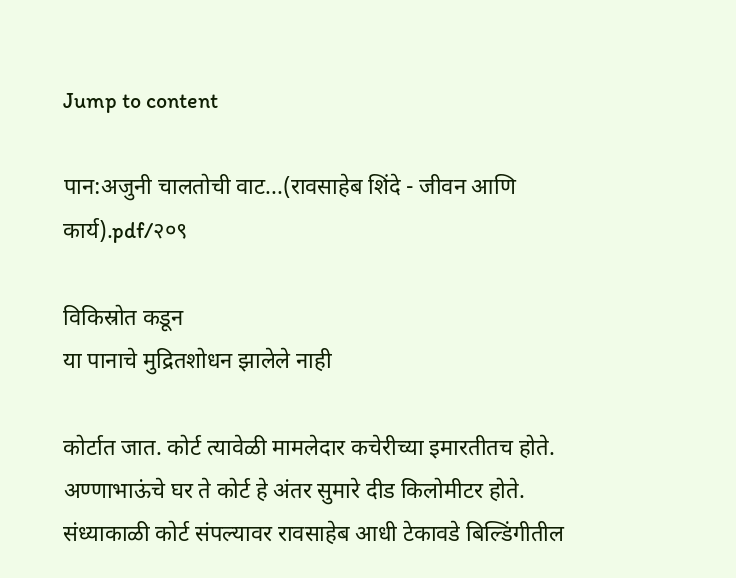Jump to content

पान:अजुनी चालतोची वाट...(रावसाहेब शिंदे - जीवन आणि कार्य).pdf/२०९

विकिस्रोत कडून
या पानाचे मुद्रितशोधन झालेले नाही

कोर्टात जात. कोर्ट त्यावेळी मामलेदार कचेरीच्या इमारतीतच होते. अण्णाभाऊंचे घर ते कोर्ट हे अंतर सुमारे दीड किलोमीटर होते. संध्याकाळी कोर्ट संपल्यावर रावसाहेब आधी टेकावडे बिल्डिंगीतील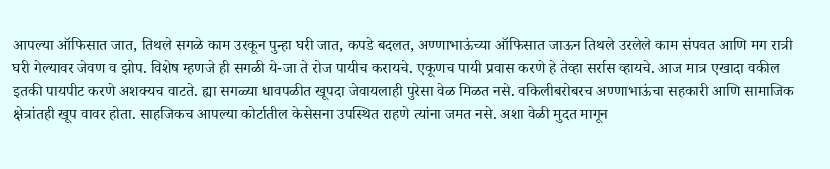आपल्या ऑफिसात जात, तिथले सगळे काम उरकून पुन्हा घरी जात, कपडे बदलत, अण्णाभाऊंच्या ऑफिसात जाऊन तिथले उरलेले काम संपवत आणि मग रात्री घरी गेल्यावर जेवण व झोप. विशेष म्हणजे ही सगळी ये-जा ते रोज पायीच करायचे. एकूणच पायी प्रवास करणे हे तेव्हा सर्रास व्हायचे. आज मात्र एखादा वकील इतकी पायपीट करणे अशक्यच वाटते. ह्या सगळ्या धावपळीत खूपदा जेवायलाही पुरेसा वेळ मिळत नसे. वकिलीबरोबरच अण्णाभाऊंचा सहकारी आणि सामाजिक क्षेत्रांतही खूप वावर होता. साहजिकच आपल्या कोर्टातील केसेसना उपस्थित राहणे त्यांना जमत नसे. अशा वेळी मुदत मागून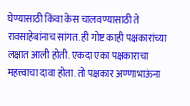घेण्यासाठी किंवा केस चालवण्यासाठी ते रावसाहेबांनाच सांगत. ही गोष्ट काही पक्षकारांच्या लक्षात आली होती. एकदा एका पक्षकाराचा महत्त्वाचा दावा होता. तो पक्षकार अण्णाभाऊंना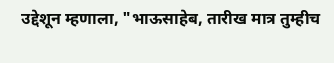उद्देशून म्हणाला, "भाऊसाहेब, तारीख मात्र तुम्हीच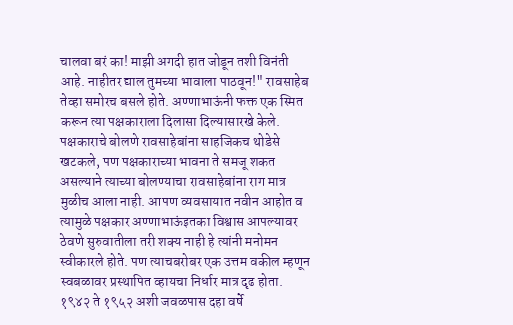चालवा बरं का! माझी अगदी हात जोडून तशी विनंती आहे. नाहीतर द्याल तुमच्या भावाला पाठवून!" रावसाहेब तेव्हा समोरच बसले होते. अण्णाभाऊंनी फक्त एक स्मित करून त्या पक्षकाराला दिलासा दिल्यासारखे केले. पक्षकाराचे बोलणे रावसाहेबांना साहजिकच थोडेसे खटकले, पण पक्षकाराच्या भावना ते समजू शकत असल्याने त्याच्या बोलण्याचा रावसाहेबांना राग मात्र मुळीच आला नाही. आपण व्यवसायात नवीन आहोत व त्यामुळे पक्षकार अण्णाभाऊंइतका विश्वास आपल्यावर ठेवणे सुरुवातीला तरी शक्य नाही हे त्यांनी मनोमन स्वीकारले होते. पण त्याचबरोबर एक उत्तम वकील म्हणून स्वबळावर प्रस्थापित व्हायचा निर्धार मात्र दृढ होता. १९४२ ते १९५२ अशी जवळपास दहा वर्षे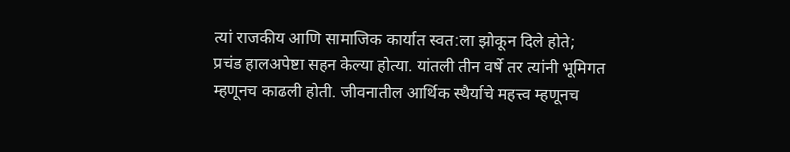त्यां राजकीय आणि सामाजिक कार्यात स्वत:ला झोकून दिले होते; प्रचंड हालअपेष्टा सहन केल्या होत्या. यांतली तीन वर्षे तर त्यांनी भूमिगत म्हणूनच काढली होती. जीवनातील आर्थिक स्थैर्याचे महत्त्व म्हणूनच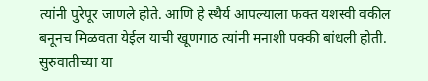त्यांनी पुरेपूर जाणले होते. आणि हे स्थैर्य आपल्याला फक्त यशस्वी वकील बनूनच मिळवता येईल याची खूणगाठ त्यांनी मनाशी पक्की बांधली होती. सुरुवातीच्या या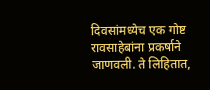दिवसांमध्येच एक गोष्ट रावसाहेबांना प्रकर्षाने जाणवली. ते लिहितात,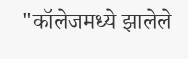"कॉलेजमध्ये झालेले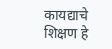कायद्याचे शिक्षण हे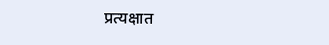प्रत्यक्षात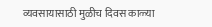व्यवसायासाठी मुळीच दिवस काळ्या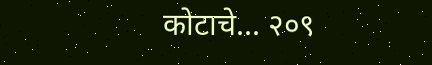कोटाचे... २०९